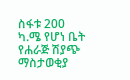ስፋቱ 200 ካ.ሜ የሆነ ቤት የሐራጅ ሽያጭ ማስታወቂያ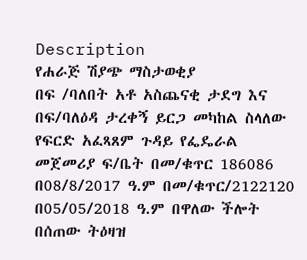Description
የሐራጅ ሽያጭ ማስታወቂያ
በፍ /ባለበት አቶ አስጨናቂ ታደግ እና በፍ/ባለዕዳ ታረቀኝ ይርጋ መካከል ስላለው የፍርድ አፈጻጸም ጉዳይ የፌዴራል መጀመሪያ ፍ/ቤት በመ/ቁጥር 186086 በ08/8/2017 ዓ.ም በመ/ቁጥር/2122120 በ05/05/2018 ዓ.ም በዋለው ችሎት በሰጠው ትዕዛዝ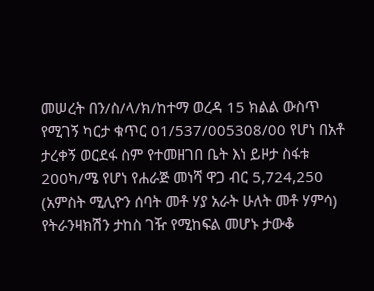መሠረት በን/ስ/ላ/ክ/ከተማ ወረዳ 15 ክልል ውስጥ የሚገኝ ካርታ ቁጥር 01/537/005308/00 የሆነ በአቶ ታረቀኝ ወርደፋ ስም የተመዘገበ ቤት እነ ይዞታ ስፋቱ 200ካ/ሜ የሆነ የሐራጅ መነሻ ዋጋ ብር 5,724,250 (አምስት ሚሊዮን ሰባት መቶ ሃያ አራት ሁለት መቶ ሃምሳ) የትራንዛክሽን ታከስ ገዥ የሚከፍል መሆኑ ታውቆ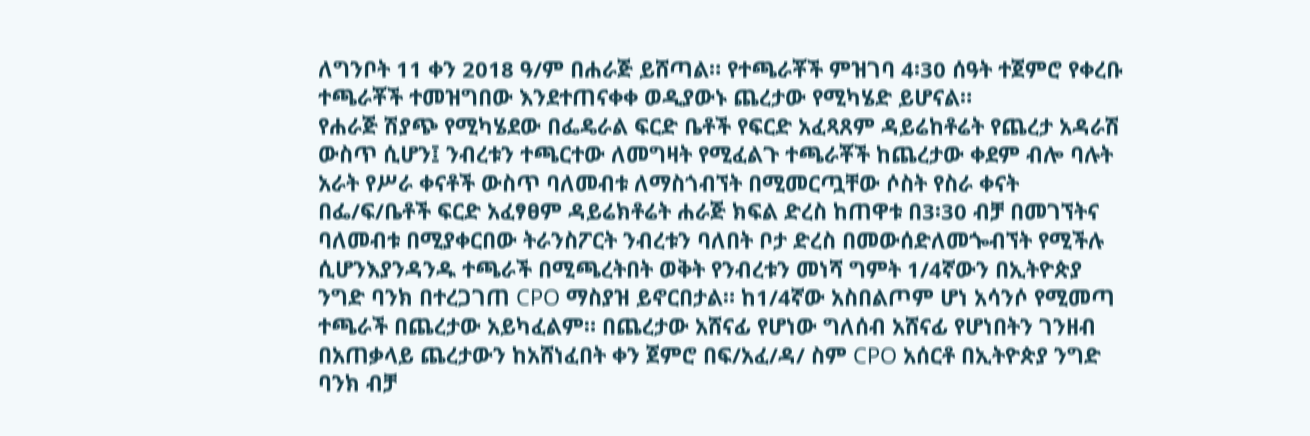ለግንቦት 11 ቀን 2018 ዓ/ም በሐራጅ ይሸጣል። የተጫራቾች ምዝገባ 4፡30 ሰዓት ተጀምሮ የቀረቡ ተጫራቾች ተመዝግበው እንደተጠናቀቀ ወዲያውኑ ጨረታው የሚካሄድ ይሆናል።
የሐራጅ ሽያጭ የሚካሄደው በፌዴራል ፍርድ ቤቶች የፍርድ አፈጻጸም ዳይሬከቶሬት የጨረታ አዳራሽ ውስጥ ሲሆን፤ ንብረቱን ተጫርተው ለመግዛት የሚፈልጉ ተጫራቾች ከጨረታው ቀደም ብሎ ባሉት አራት የሥራ ቀናቶች ውስጥ ባለመብቱ ለማስጎብኘት በሚመርጧቸው ሶስት የስራ ቀናት በፌ/ፍ/ቤቶች ፍርድ አፈፃፀም ዳይሬክቶሬት ሐራጅ ክፍል ድረስ ከጠዋቱ በ3፡30 ብቻ በመገኘትና ባለመብቱ በሚያቀርበው ትራንስፖርት ንብረቱን ባለበት ቦታ ድረስ በመውሰድለመጐብኘት የሚችሉ ሲሆንእያንዳንዱ ተጫራች በሚጫረትበት ወቅት የንብረቱን መነሻ ግምት 1/4ኛውን በኢትዮጵያ ንግድ ባንክ በተረጋገጠ CPO ማስያዝ ይኖርበታል። ከ1/4ኛው አስበልጦም ሆነ አሳንሶ የሚመጣ ተጫራች በጨረታው አይካፈልም። በጨረታው አሸናፊ የሆነው ግለሰብ አሸናፊ የሆነበትን ገንዘብ በአጠቃላይ ጨረታውን ከአሸነፈበት ቀን ጀምሮ በፍ/አፈ/ዳ/ ስም CPO አሰርቶ በኢትዮጵያ ንግድ ባንክ ብቻ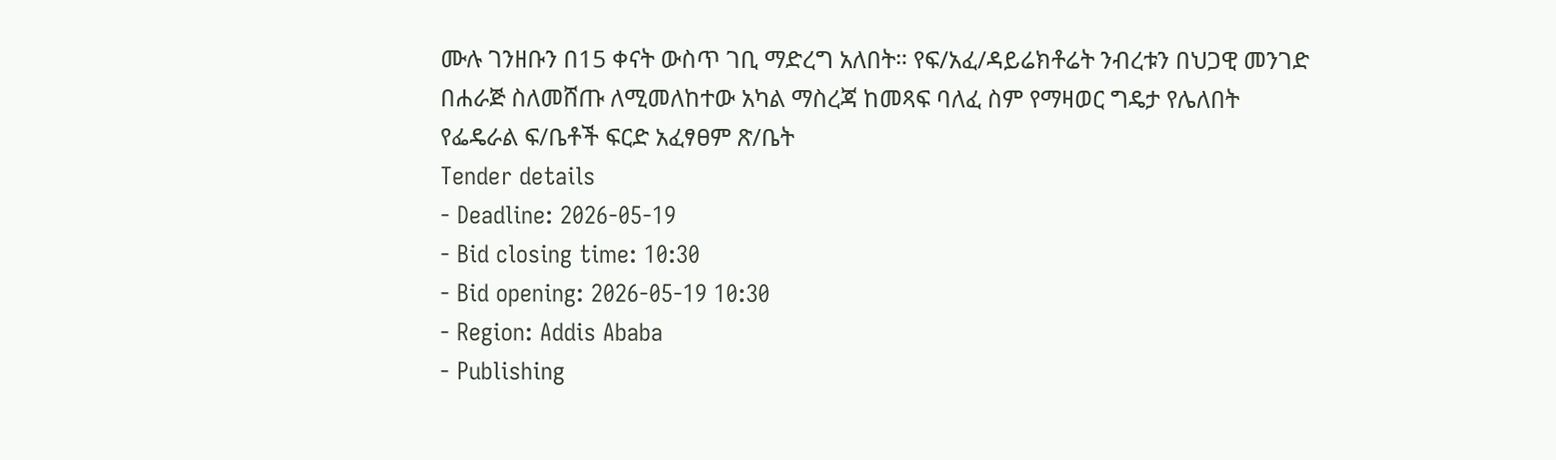ሙሉ ገንዘቡን በ15 ቀናት ውስጥ ገቢ ማድረግ አለበት። የፍ/አፈ/ዳይሬክቶሬት ንብረቱን በህጋዊ መንገድ በሐራጅ ስለመሸጡ ለሚመለከተው አካል ማስረጃ ከመጻፍ ባለፈ ስም የማዛወር ግዴታ የሌለበት
የፌዴራል ፍ/ቤቶች ፍርድ አፈፃፀም ጽ/ቤት
Tender details
- Deadline: 2026-05-19
- Bid closing time: 10:30
- Bid opening: 2026-05-19 10:30
- Region: Addis Ababa
- Publishing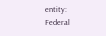entity: Federal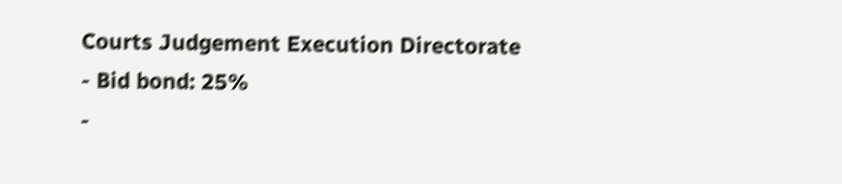Courts Judgement Execution Directorate
- Bid bond: 25%
-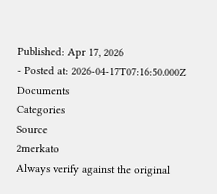Published: Apr 17, 2026
- Posted at: 2026-04-17T07:16:50.000Z
Documents
Categories
Source
2merkato
Always verify against the original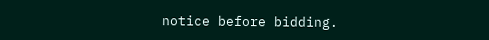notice before bidding.